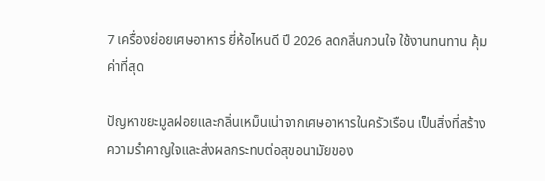7 เครื่องย่อยเศษอาหาร ยี่ห้อไหนดี ปี 2026 ลดกลิ่นกวนใจ ใช้งานทนทาน คุ้มค่าที่สุด

ปัญหาขยะมูลฝอยและกลิ่นเหม็นเน่าจากเศษอาหารในครัวเรือน เป็นสิ่งที่สร้างความรำคาญใจและส่งผลกระทบต่อสุขอนามัยของ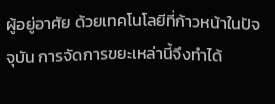ผู้อยู่อาศัย ด้วยเทคโนโลยีที่ก้าวหน้าในปัจจุบัน การจัดการขยะเหล่านี้จึงทำได้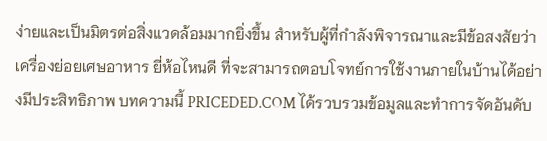ง่ายและเป็นมิตรต่อสิ่งแวดล้อมมากยิ่งขึ้น สำหรับผู้ที่กำลังพิจารณาและมีข้อสงสัยว่า เครื่องย่อยเศษอาหาร ยี่ห้อไหนดี ที่จะสามารถตอบโจทย์การใช้งานภายในบ้านได้อย่างมีประสิทธิภาพ บทความนี้ PRICEDED.COM ได้รวบรวมข้อมูลและทำการจัดอันดับ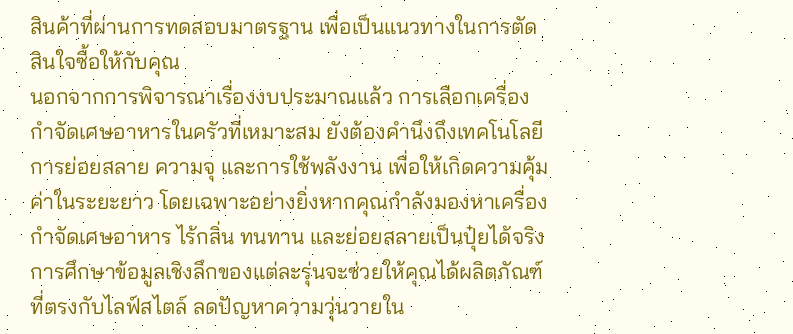สินค้าที่ผ่านการทดสอบมาตรฐาน เพื่อเป็นแนวทางในการตัดสินใจซื้อให้กับคุณ
นอกจากการพิจารณาเรื่องงบประมาณแล้ว การเลือกเครื่องกำจัดเศษอาหารในครัวที่เหมาะสม ยังต้องคำนึงถึงเทคโนโลยีการย่อยสลาย ความจุ และการใช้พลังงาน เพื่อให้เกิดความคุ้มค่าในระยะยาว โดยเฉพาะอย่างยิ่งหากคุณกำลังมองหาเครื่องกำจัดเศษอาหาร ไร้กลิ่น ทนทาน และย่อยสลายเป็นปุ๋ยได้จริง การศึกษาข้อมูลเชิงลึกของแต่ละรุ่นจะช่วยให้คุณได้ผลิตภัณฑ์ที่ตรงกับไลฟ์สไตล์ ลดปัญหาความวุ่นวายใน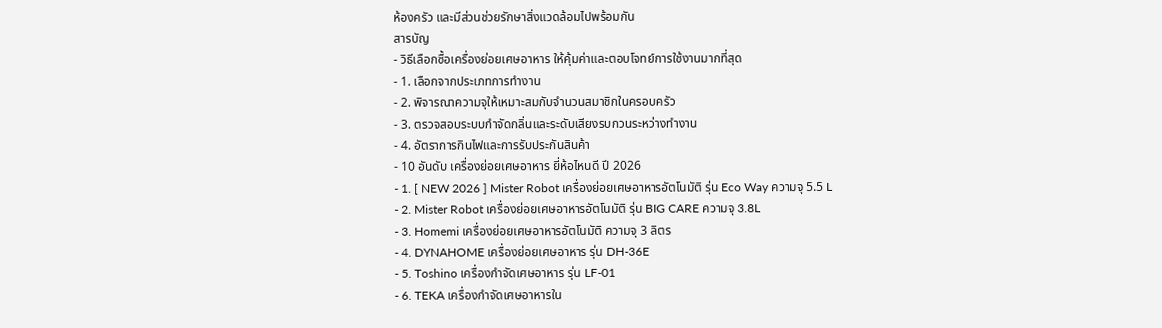ห้องครัว และมีส่วนช่วยรักษาสิ่งแวดล้อมไปพร้อมกัน
สารบัญ
- วิธีเลือกซื้อเครื่องย่อยเศษอาหาร ให้คุ้มค่าและตอบโจทย์การใช้งานมากที่สุด
- 1. เลือกจากประเภทการทำงาน
- 2. พิจารณาความจุให้เหมาะสมกับจำนวนสมาชิกในครอบครัว
- 3. ตรวจสอบระบบกำจัดกลิ่นและระดับเสียงรบกวนระหว่างทำงาน
- 4. อัตราการกินไฟและการรับประกันสินค้า
- 10 อันดับ เครื่องย่อยเศษอาหาร ยี่ห้อไหนดี ปี 2026
- 1. [ NEW 2026 ] Mister Robot เครื่องย่อยเศษอาหารอัตโนมัติ รุ่น Eco Way ความจุ 5.5 L
- 2. Mister Robot เครื่องย่อยเศษอาหารอัตโนมัติ รุ่น BIG CARE ความจุ 3.8L
- 3. Homemi เครื่องย่อยเศษอาหารอัตโนมัติ ความจุ 3 ลิตร
- 4. DYNAHOME เครื่องย่อยเศษอาหาร รุ่น DH-36E
- 5. Toshino เครื่องกำจัดเศษอาหาร รุ่น LF-01
- 6. TEKA เครื่องกำจัดเศษอาหารใน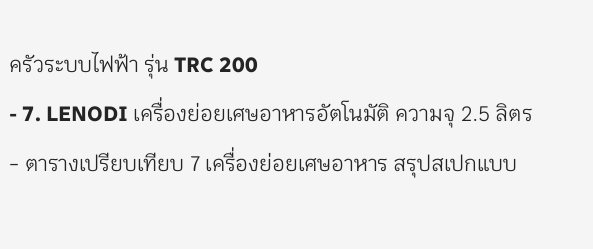ครัวระบบไฟฟ้า รุ่น TRC 200
- 7. LENODI เครื่องย่อยเศษอาหารอัตโนมัติ ความจุ 2.5 ลิตร
- ตารางเปรียบเทียบ 7 เครื่องย่อยเศษอาหาร สรุปสเปกแบบ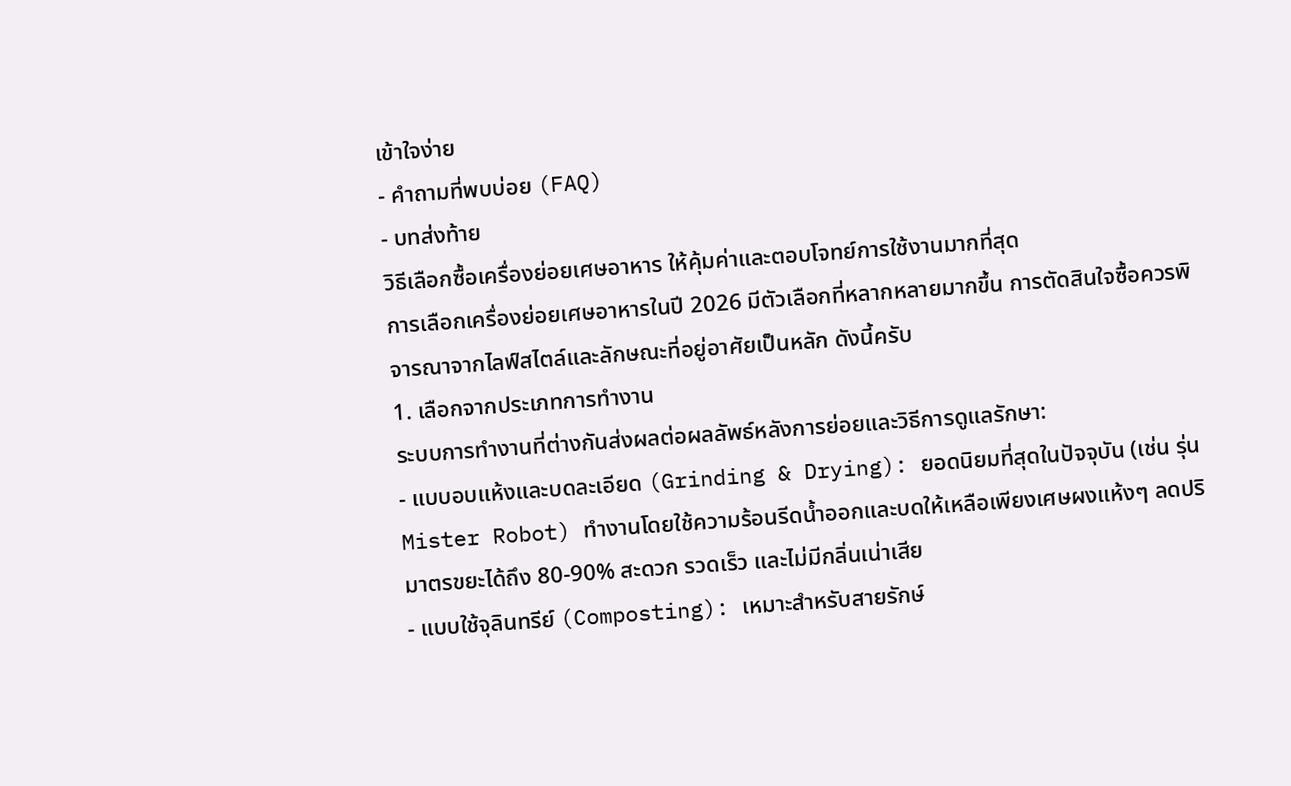เข้าใจง่าย
- คำถามที่พบบ่อย (FAQ)
- บทส่งท้าย
วิธีเลือกซื้อเครื่องย่อยเศษอาหาร ให้คุ้มค่าและตอบโจทย์การใช้งานมากที่สุด
การเลือกเครื่องย่อยเศษอาหารในปี 2026 มีตัวเลือกที่หลากหลายมากขึ้น การตัดสินใจซื้อควรพิจารณาจากไลฟ์สไตล์และลักษณะที่อยู่อาศัยเป็นหลัก ดังนี้ครับ
1. เลือกจากประเภทการทำงาน
ระบบการทำงานที่ต่างกันส่งผลต่อผลลัพธ์หลังการย่อยและวิธีการดูแลรักษา:
- แบบอบแห้งและบดละเอียด (Grinding & Drying): ยอดนิยมที่สุดในปัจจุบัน (เช่น รุ่น Mister Robot) ทำงานโดยใช้ความร้อนรีดน้ำออกและบดให้เหลือเพียงเศษผงแห้งๆ ลดปริมาตรขยะได้ถึง 80-90% สะดวก รวดเร็ว และไม่มีกลิ่นเน่าเสีย
- แบบใช้จุลินทรีย์ (Composting): เหมาะสำหรับสายรักษ์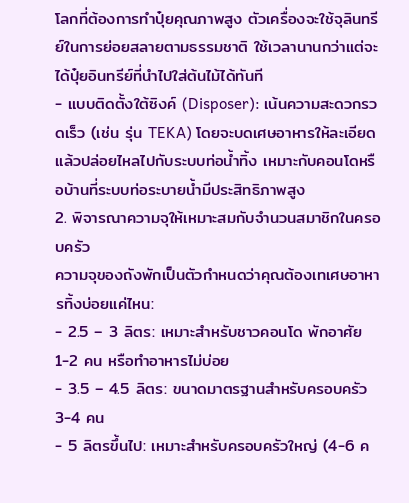โลกที่ต้องการทำปุ๋ยคุณภาพสูง ตัวเครื่องจะใช้จุลินทรีย์ในการย่อยสลายตามธรรมชาติ ใช้เวลานานกว่าแต่จะได้ปุ๋ยอินทรีย์ที่นำไปใส่ต้นไม้ได้ทันที
- แบบติดตั้งใต้ซิงค์ (Disposer): เน้นความสะดวกรวดเร็ว (เช่น รุ่น TEKA) โดยจะบดเศษอาหารให้ละเอียดแล้วปล่อยไหลไปกับระบบท่อน้ำทิ้ง เหมาะกับคอนโดหรือบ้านที่ระบบท่อระบายน้ำมีประสิทธิภาพสูง
2. พิจารณาความจุให้เหมาะสมกับจำนวนสมาชิกในครอบครัว
ความจุของถังพักเป็นตัวกำหนดว่าคุณต้องเทเศษอาหารทิ้งบ่อยแค่ไหน:
- 2.5 – 3 ลิตร: เหมาะสำหรับชาวคอนโด พักอาศัย 1-2 คน หรือทำอาหารไม่บ่อย
- 3.5 – 4.5 ลิตร: ขนาดมาตรฐานสำหรับครอบครัว 3-4 คน
- 5 ลิตรขึ้นไป: เหมาะสำหรับครอบครัวใหญ่ (4-6 ค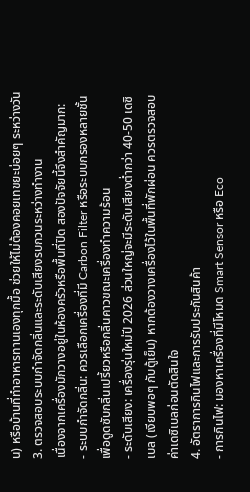น) หรือบ้านที่ทำอาหารทานเองทุกมื้อ ช่วยให้ไม่ต้องคอยเทขยะบ่อยๆ ระหว่างวัน
3. ตรวจสอบระบบกำจัดกลิ่นและระดับเสียงรบกวนระหว่างทำงาน
เนื่องจากเครื่องมักวางอยู่ในห้องครัวหรือพื้นที่ปิด สองปัจจัยนี้จึงสำคัญมาก:
- ระบบกำจัดกลิ่น: ควรเลือกเครื่องที่มี Carbon Filter หรือระบบกรองหลายชั้น เพื่อดูดซับกลิ่นเปรี้ยวหรือกลิ่นคาวขณะเครื่องทำความร้อน
- ระดับเสียง: เครื่องรุ่นใหม่ปี 2026 ส่วนใหญ่จะมีระดับเสียงต่ำกว่า 40-50 เดซิเบล (เงียบพอๆ กับตู้เย็น) หากต้องวางเครื่องไว้ในพื้นที่พักผ่อน ควรตรวจสอบค่าเดซิเบลก่อนตัดสินใจ
4. อัตราการกินไฟและการรับประกันสินค้า
- การกินไฟ: มองหาเครื่องที่มีโหมด Smart Sensor หรือ Eco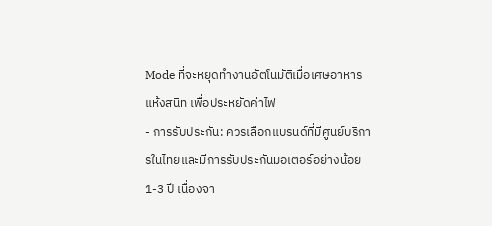Mode ที่จะหยุดทำงานอัตโนมัติเมื่อเศษอาหารแห้งสนิท เพื่อประหยัดค่าไฟ
- การรับประกัน: ควรเลือกแบรนด์ที่มีศูนย์บริการในไทยและมีการรับประกันมอเตอร์อย่างน้อย 1-3 ปี เนื่องจา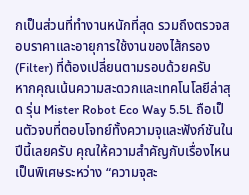กเป็นส่วนที่ทำงานหนักที่สุด รวมถึงตรวจสอบราคาและอายุการใช้งานของไส้กรอง (Filter) ที่ต้องเปลี่ยนตามรอบด้วยครับ
หากคุณเน้นความสะดวกและเทคโนโลยีล่าสุด รุ่น Mister Robot Eco Way 5.5L ถือเป็นตัวจบที่ตอบโจทย์ทั้งความจุและฟังก์ชันในปีนี้เลยครับ คุณให้ความสำคัญกับเรื่องไหนเป็นพิเศษระหว่าง “ความจุสะ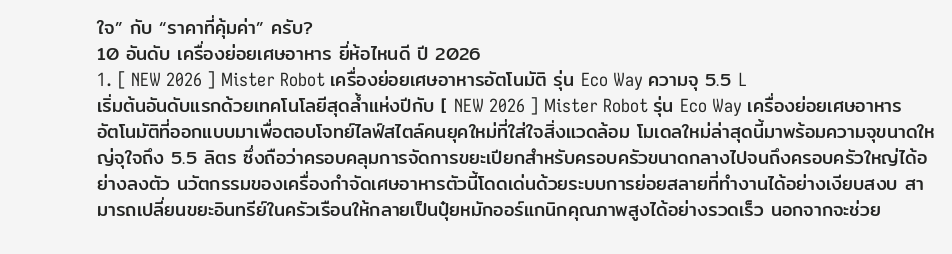ใจ” กับ “ราคาที่คุ้มค่า” ครับ?
10 อันดับ เครื่องย่อยเศษอาหาร ยี่ห้อไหนดี ปี 2026
1. [ NEW 2026 ] Mister Robot เครื่องย่อยเศษอาหารอัตโนมัติ รุ่น Eco Way ความจุ 5.5 L
เริ่มต้นอันดับแรกด้วยเทคโนโลยีสุดล้ำแห่งปีกับ [ NEW 2026 ] Mister Robot รุ่น Eco Way เครื่องย่อยเศษอาหารอัตโนมัติที่ออกแบบมาเพื่อตอบโจทย์ไลฟ์สไตล์คนยุคใหม่ที่ใส่ใจสิ่งแวดล้อม โมเดลใหม่ล่าสุดนี้มาพร้อมความจุขนาดใหญ่จุใจถึง 5.5 ลิตร ซึ่งถือว่าครอบคลุมการจัดการขยะเปียกสำหรับครอบครัวขนาดกลางไปจนถึงครอบครัวใหญ่ได้อย่างลงตัว นวัตกรรมของเครื่องกำจัดเศษอาหารตัวนี้โดดเด่นด้วยระบบการย่อยสลายที่ทำงานได้อย่างเงียบสงบ สามารถเปลี่ยนขยะอินทรีย์ในครัวเรือนให้กลายเป็นปุ๋ยหมักออร์แกนิกคุณภาพสูงได้อย่างรวดเร็ว นอกจากจะช่วย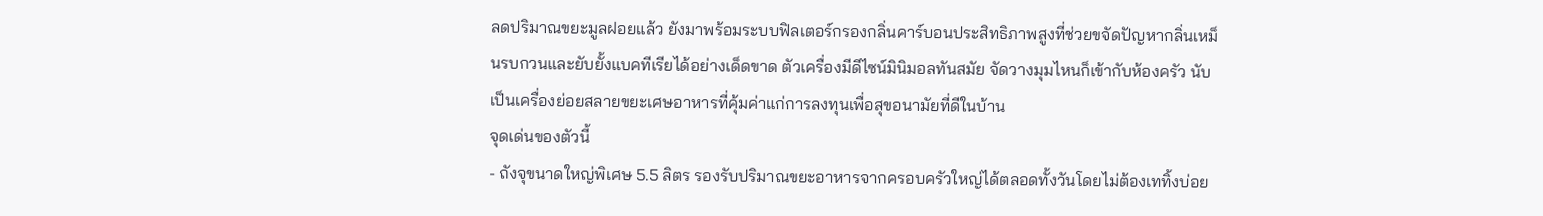ลดปริมาณขยะมูลฝอยแล้ว ยังมาพร้อมระบบฟิลเตอร์กรองกลิ่นคาร์บอนประสิทธิภาพสูงที่ช่วยขจัดปัญหากลิ่นเหม็นรบกวนและยับยั้งแบคทีเรียได้อย่างเด็ดขาด ตัวเครื่องมีดีไซน์มินิมอลทันสมัย จัดวางมุมไหนก็เข้ากับห้องครัว นับเป็นเครื่องย่อยสลายขยะเศษอาหารที่คุ้มค่าแก่การลงทุนเพื่อสุขอนามัยที่ดีในบ้าน
จุดเด่นของตัวนี้
- ถังจุขนาดใหญ่พิเศษ 5.5 ลิตร รองรับปริมาณขยะอาหารจากครอบครัวใหญ่ได้ตลอดทั้งวันโดยไม่ต้องเททิ้งบ่อย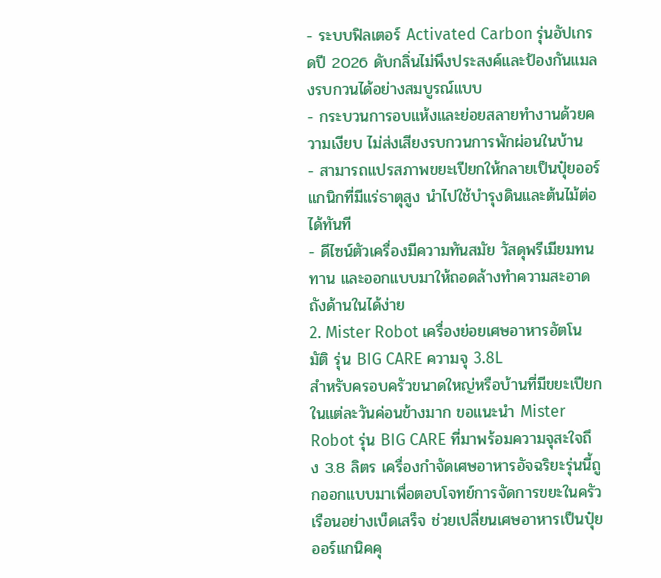- ระบบฟิลเตอร์ Activated Carbon รุ่นอัปเกรดปี 2026 ดับกลิ่นไม่พึงประสงค์และป้องกันแมลงรบกวนได้อย่างสมบูรณ์แบบ
- กระบวนการอบแห้งและย่อยสลายทำงานด้วยความเงียบ ไม่ส่งเสียงรบกวนการพักผ่อนในบ้าน
- สามารถแปรสภาพขยะเปียกให้กลายเป็นปุ๋ยออร์แกนิกที่มีแร่ธาตุสูง นำไปใช้บำรุงดินและต้นไม้ต่อได้ทันที
- ดีไซน์ตัวเครื่องมีความทันสมัย วัสดุพรีเมียมทนทาน และออกแบบมาให้ถอดล้างทำความสะอาดถังด้านในได้ง่าย
2. Mister Robot เครื่องย่อยเศษอาหารอัตโนมัติ รุ่น BIG CARE ความจุ 3.8L
สำหรับครอบครัวขนาดใหญ่หรือบ้านที่มีขยะเปียกในแต่ละวันค่อนข้างมาก ขอแนะนำ Mister Robot รุ่น BIG CARE ที่มาพร้อมความจุสะใจถึง 3.8 ลิตร เครื่องกำจัดเศษอาหารอัจฉริยะรุ่นนี้ถูกออกแบบมาเพื่อตอบโจทย์การจัดการขยะในครัวเรือนอย่างเบ็ดเสร็จ ช่วยเปลี่ยนเศษอาหารเป็นปุ๋ยออร์แกนิคคุ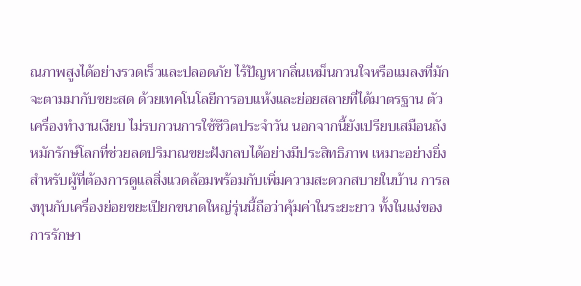ณภาพสูงได้อย่างรวดเร็วและปลอดภัย ไร้ปัญหากลิ่นเหม็นกวนใจหรือแมลงที่มักจะตามมากับขยะสด ด้วยเทคโนโลยีการอบแห้งและย่อยสลายที่ได้มาตรฐาน ตัวเครื่องทำงานเงียบ ไม่รบกวนการใช้ชีวิตประจำวัน นอกจากนี้ยังเปรียบเสมือนถังหมักรักษ์โลกที่ช่วยลดปริมาณขยะฝังกลบได้อย่างมีประสิทธิภาพ เหมาะอย่างยิ่งสำหรับผู้ที่ต้องการดูแลสิ่งแวดล้อมพร้อมกับเพิ่มความสะดวกสบายในบ้าน การลงทุนกับเครื่องย่อยขยะเปียกขนาดใหญ่รุ่นนี้ถือว่าคุ้มค่าในระยะยาว ทั้งในแง่ของการรักษา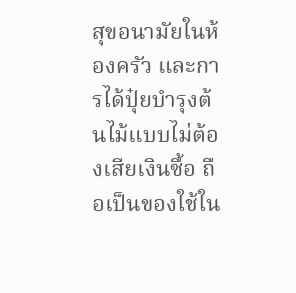สุขอนามัยในห้องครัว และการได้ปุ๋ยบำรุงต้นไม้แบบไม่ต้องเสียเงินซื้อ ถือเป็นของใช้ใน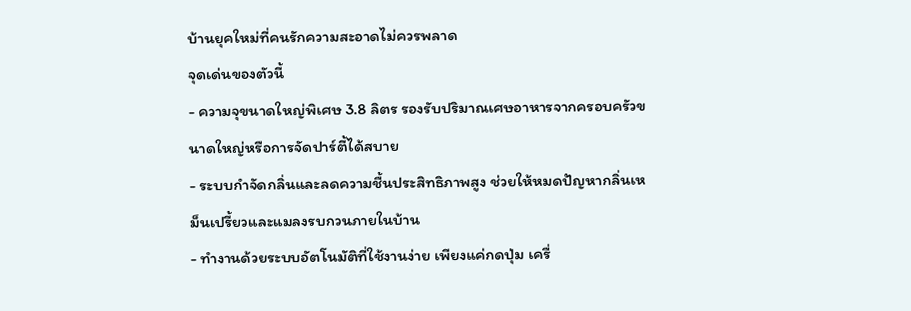บ้านยุคใหม่ที่คนรักความสะอาดไม่ควรพลาด
จุดเด่นของตัวนี้
- ความจุขนาดใหญ่พิเศษ 3.8 ลิตร รองรับปริมาณเศษอาหารจากครอบครัวขนาดใหญ่หรือการจัดปาร์ตี้ได้สบาย
- ระบบกำจัดกลิ่นและลดความชื้นประสิทธิภาพสูง ช่วยให้หมดปัญหากลิ่นเหม็นเปรี้ยวและแมลงรบกวนภายในบ้าน
- ทำงานด้วยระบบอัตโนมัติที่ใช้งานง่าย เพียงแค่กดปุ่ม เครื่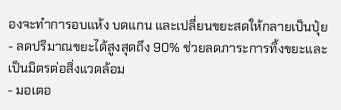องจะทำการอบแห้ง บดแกน และเปลี่ยนขยะสดให้กลายเป็นปุ๋ย
- ลดปริมาณขยะได้สูงสุดถึง 90% ช่วยลดภาระการทิ้งขยะและเป็นมิตรต่อสิ่งแวดล้อม
- มอเตอ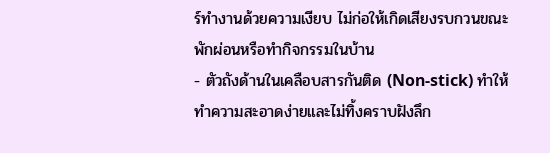ร์ทำงานด้วยความเงียบ ไม่ก่อให้เกิดเสียงรบกวนขณะพักผ่อนหรือทำกิจกรรมในบ้าน
- ตัวถังด้านในเคลือบสารกันติด (Non-stick) ทำให้ทำความสะอาดง่ายและไม่ทิ้งคราบฝังลึก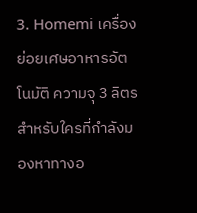3. Homemi เครื่องย่อยเศษอาหารอัตโนมัติ ความจุ 3 ลิตร
สำหรับใครที่กำลังมองหาทางอ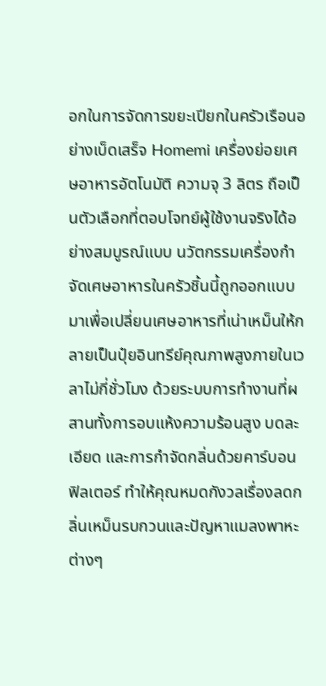อกในการจัดการขยะเปียกในครัวเรือนอย่างเบ็ดเสร็จ Homemi เครื่องย่อยเศษอาหารอัตโนมัติ ความจุ 3 ลิตร ถือเป็นตัวเลือกที่ตอบโจทย์ผู้ใช้งานจริงได้อย่างสมบูรณ์แบบ นวัตกรรมเครื่องกำจัดเศษอาหารในครัวชิ้นนี้ถูกออกแบบมาเพื่อเปลี่ยนเศษอาหารที่เน่าเหม็นให้กลายเป็นปุ๋ยอินทรีย์คุณภาพสูงภายในเวลาไม่กี่ชั่วโมง ด้วยระบบการทำงานที่ผสานทั้งการอบแห้งความร้อนสูง บดละเอียด และการกำจัดกลิ่นด้วยคาร์บอนฟิลเตอร์ ทำให้คุณหมดกังวลเรื่องลดกลิ่นเหม็นรบกวนและปัญหาแมลงพาหะต่างๆ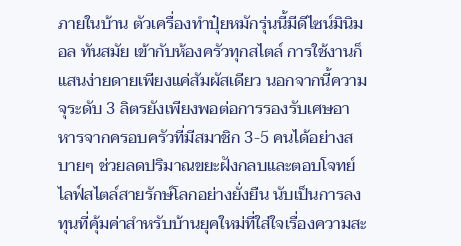ภายในบ้าน ตัวเครื่องทำปุ๋ยหมักรุ่นนี้มีดีไซน์มินิมอล ทันสมัย เข้ากับห้องครัวทุกสไตล์ การใช้งานก็แสนง่ายดายเพียงแค่สัมผัสเดียว นอกจากนี้ความจุระดับ 3 ลิตรยังเพียงพอต่อการรองรับเศษอาหารจากครอบครัวที่มีสมาชิก 3-5 คนได้อย่างสบายๆ ช่วยลดปริมาณขยะฝังกลบและตอบโจทย์ไลฟ์สไตล์สายรักษ์โลกอย่างยั่งยืน นับเป็นการลงทุนที่คุ้มค่าสำหรับบ้านยุคใหม่ที่ใส่ใจเรื่องความสะ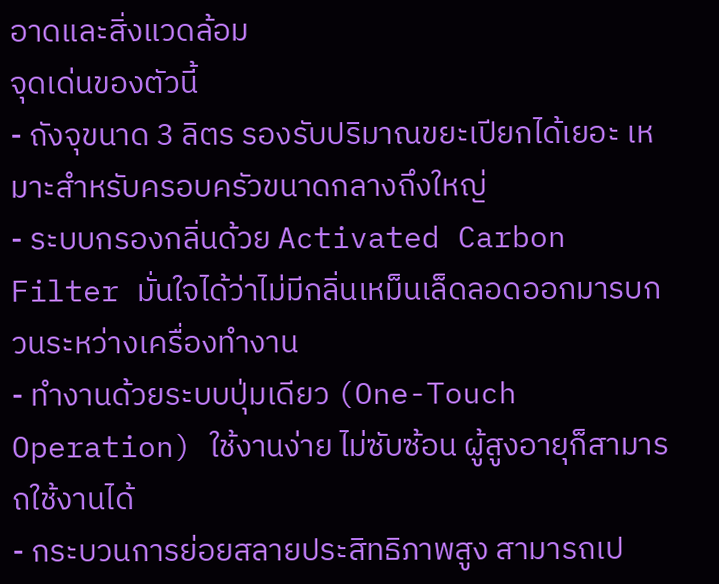อาดและสิ่งแวดล้อม
จุดเด่นของตัวนี้
- ถังจุขนาด 3 ลิตร รองรับปริมาณขยะเปียกได้เยอะ เหมาะสำหรับครอบครัวขนาดกลางถึงใหญ่
- ระบบกรองกลิ่นด้วย Activated Carbon Filter มั่นใจได้ว่าไม่มีกลิ่นเหม็นเล็ดลอดออกมารบกวนระหว่างเครื่องทำงาน
- ทำงานด้วยระบบปุ่มเดียว (One-Touch Operation) ใช้งานง่าย ไม่ซับซ้อน ผู้สูงอายุก็สามารถใช้งานได้
- กระบวนการย่อยสลายประสิทธิภาพสูง สามารถเป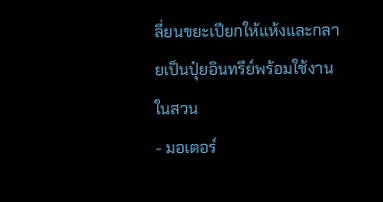ลี่ยนขยะเปียกให้แห้งและกลายเป็นปุ๋ยอินทรีย์พร้อมใช้งานในสวน
- มอเตอร์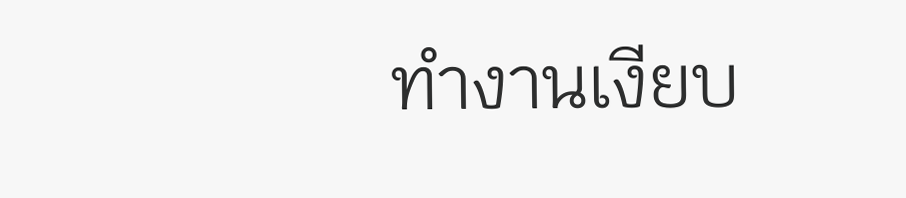ทำงานเงียบ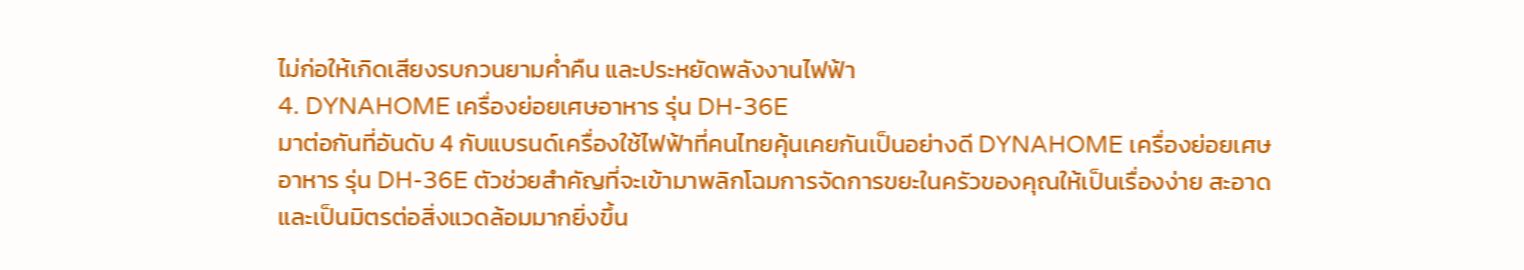ไม่ก่อให้เกิดเสียงรบกวนยามค่ำคืน และประหยัดพลังงานไฟฟ้า
4. DYNAHOME เครื่องย่อยเศษอาหาร รุ่น DH-36E
มาต่อกันที่อันดับ 4 กับแบรนด์เครื่องใช้ไฟฟ้าที่คนไทยคุ้นเคยกันเป็นอย่างดี DYNAHOME เครื่องย่อยเศษอาหาร รุ่น DH-36E ตัวช่วยสำคัญที่จะเข้ามาพลิกโฉมการจัดการขยะในครัวของคุณให้เป็นเรื่องง่าย สะอาด และเป็นมิตรต่อสิ่งแวดล้อมมากยิ่งขึ้น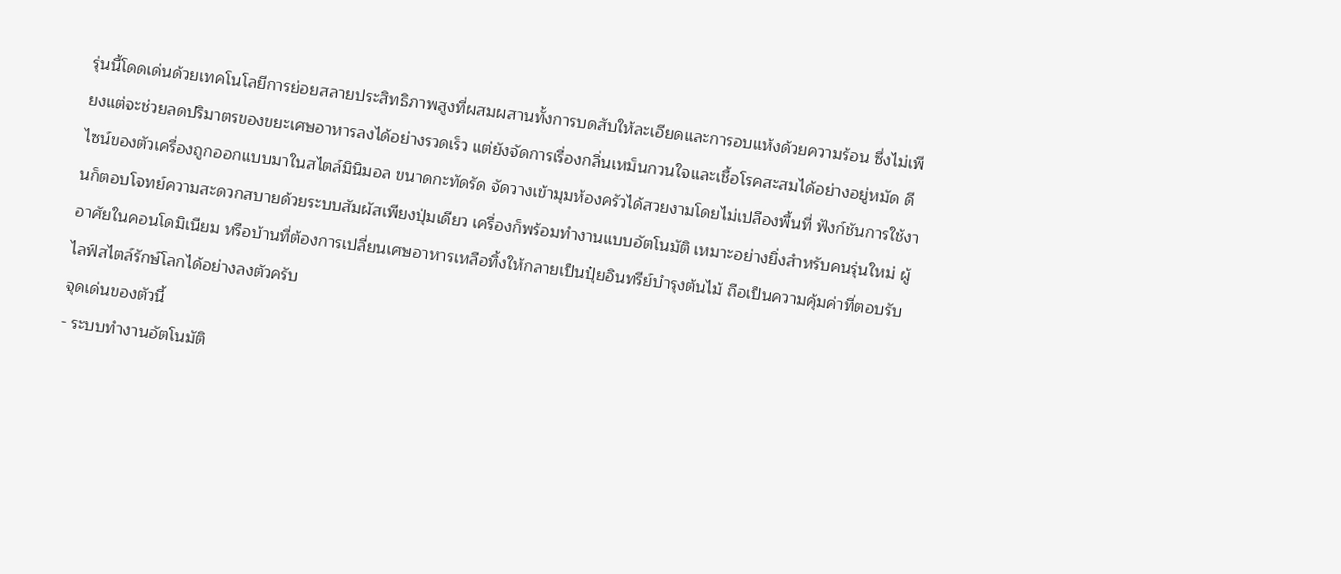รุ่นนี้โดดเด่นด้วยเทคโนโลยีการย่อยสลายประสิทธิภาพสูงที่ผสมผสานทั้งการบดสับให้ละเอียดและการอบแห้งด้วยความร้อน ซึ่งไม่เพียงแต่จะช่วยลดปริมาตรของขยะเศษอาหารลงได้อย่างรวดเร็ว แต่ยังจัดการเรื่องกลิ่นเหม็นกวนใจและเชื้อโรคสะสมได้อย่างอยู่หมัด ดีไซน์ของตัวเครื่องถูกออกแบบมาในสไตล์มินิมอล ขนาดกะทัดรัด จัดวางเข้ามุมห้องครัวได้สวยงามโดยไม่เปลืองพื้นที่ ฟังก์ชันการใช้งานก็ตอบโจทย์ความสะดวกสบายด้วยระบบสัมผัสเพียงปุ่มเดียว เครื่องก็พร้อมทำงานแบบอัตโนมัติ เหมาะอย่างยิ่งสำหรับคนรุ่นใหม่ ผู้อาศัยในคอนโดมิเนียม หรือบ้านที่ต้องการเปลี่ยนเศษอาหารเหลือทิ้งให้กลายเป็นปุ๋ยอินทรีย์บำรุงต้นไม้ ถือเป็นความคุ้มค่าที่ตอบรับไลฟ์สไตล์รักษ์โลกได้อย่างลงตัวครับ
จุดเด่นของตัวนี้
- ระบบทำงานอัตโนมัติ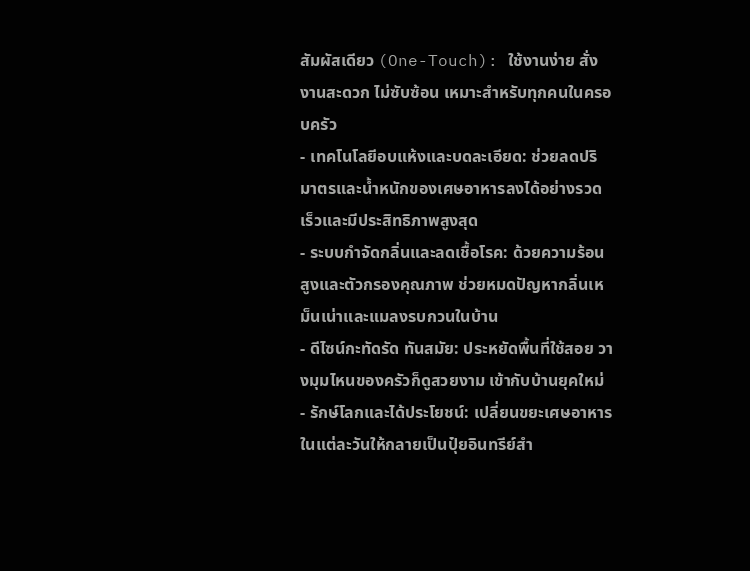สัมผัสเดียว (One-Touch): ใช้งานง่าย สั่งงานสะดวก ไม่ซับซ้อน เหมาะสำหรับทุกคนในครอบครัว
- เทคโนโลยีอบแห้งและบดละเอียด: ช่วยลดปริมาตรและน้ำหนักของเศษอาหารลงได้อย่างรวดเร็วและมีประสิทธิภาพสูงสุด
- ระบบกำจัดกลิ่นและลดเชื้อโรค: ด้วยความร้อนสูงและตัวกรองคุณภาพ ช่วยหมดปัญหากลิ่นเหม็นเน่าและแมลงรบกวนในบ้าน
- ดีไซน์กะทัดรัด ทันสมัย: ประหยัดพื้นที่ใช้สอย วางมุมไหนของครัวก็ดูสวยงาม เข้ากับบ้านยุคใหม่
- รักษ์โลกและได้ประโยชน์: เปลี่ยนขยะเศษอาหารในแต่ละวันให้กลายเป็นปุ๋ยอินทรีย์สำ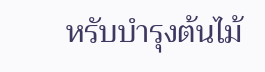หรับบำรุงต้นไม้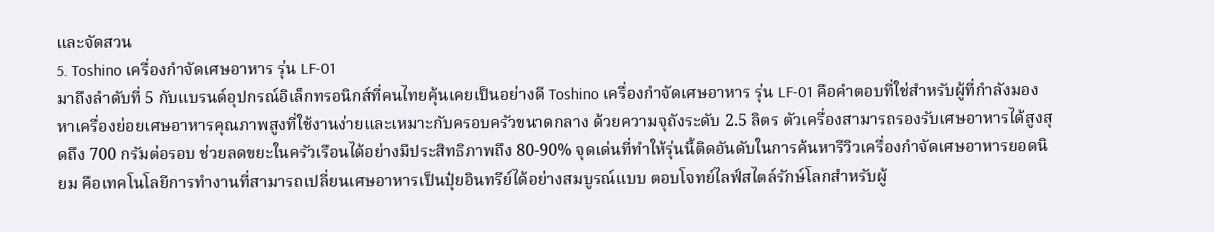และจัดสวน
5. Toshino เครื่องกำจัดเศษอาหาร รุ่น LF-01
มาถึงลำดับที่ 5 กับแบรนด์อุปกรณ์อิเล็กทรอนิกส์ที่คนไทยคุ้นเคยเป็นอย่างดี Toshino เครื่องกำจัดเศษอาหาร รุ่น LF-01 คือคำตอบที่ใช่สำหรับผู้ที่กำลังมองหาเครื่องย่อยเศษอาหารคุณภาพสูงที่ใช้งานง่ายและเหมาะกับครอบครัวขนาดกลาง ด้วยความจุถังระดับ 2.5 ลิตร ตัวเครื่องสามารถรองรับเศษอาหารได้สูงสุดถึง 700 กรัมต่อรอบ ช่วยลดขยะในครัวเรือนได้อย่างมีประสิทธิภาพถึง 80-90% จุดเด่นที่ทำให้รุ่นนี้ติดอันดับในการค้นหารีวิวเครื่องกำจัดเศษอาหารยอดนิยม คือเทคโนโลยีการทำงานที่สามารถเปลี่ยนเศษอาหารเป็นปุ๋ยอินทรีย์ได้อย่างสมบูรณ์แบบ ตอบโจทย์ไลฟ์สไตล์รักษ์โลกสำหรับผู้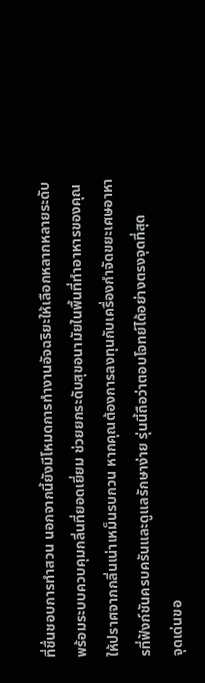ที่ชื่นชอบการทำสวน นอกจากนี้ยังมีโหมดการทำงานอัจฉริยะให้เลือกหลากหลายระดับ พร้อมระบบควบคุมกลิ่นที่ยอดเยี่ยม ช่วยยกระดับสุขอนามัยในพื้นที่ทำอาหารของคุณให้ปราศจากกลิ่นเน่าเหม็นรบกวน หากคุณต้องการลงทุนกับเครื่องกำจัดขยะเศษอาหารที่ฟังก์ชันครบครันและดูแลรักษาง่าย รุ่นนี้ถือว่าตอบโจทย์ได้อย่างตรงจุดที่สุด
จุดเด่นขอ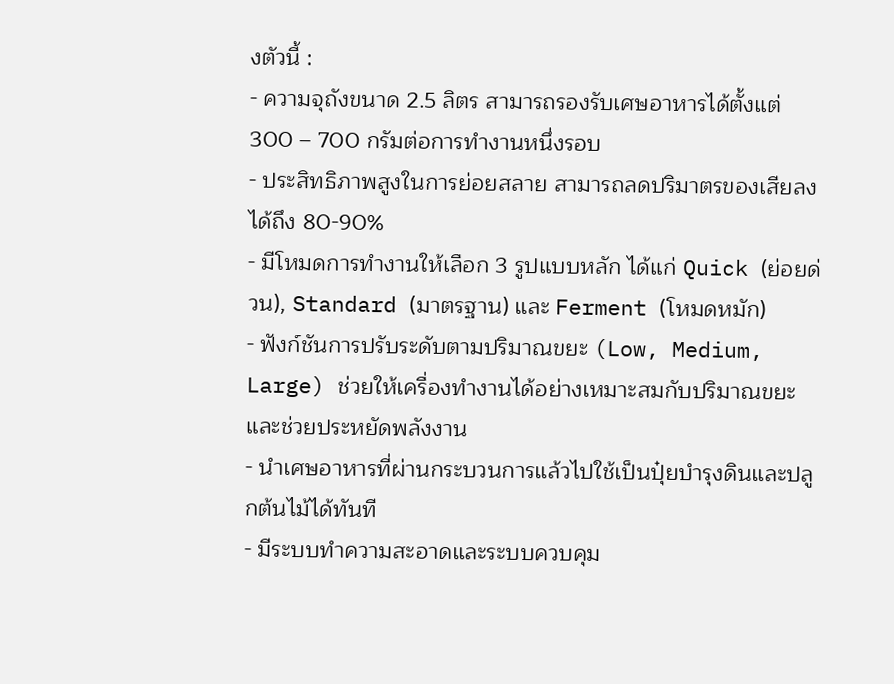งตัวนี้ :
- ความจุถังขนาด 2.5 ลิตร สามารถรองรับเศษอาหารได้ตั้งแต่ 300 – 700 กรัมต่อการทำงานหนึ่งรอบ
- ประสิทธิภาพสูงในการย่อยสลาย สามารถลดปริมาตรของเสียลงได้ถึง 80-90%
- มีโหมดการทำงานให้เลือก 3 รูปแบบหลัก ได้แก่ Quick (ย่อยด่วน), Standard (มาตรฐาน) และ Ferment (โหมดหมัก)
- ฟังก์ชันการปรับระดับตามปริมาณขยะ (Low, Medium, Large) ช่วยให้เครื่องทำงานได้อย่างเหมาะสมกับปริมาณขยะและช่วยประหยัดพลังงาน
- นำเศษอาหารที่ผ่านกระบวนการแล้วไปใช้เป็นปุ๋ยบำรุงดินและปลูกต้นไม้ได้ทันที
- มีระบบทำความสะอาดและระบบควบคุม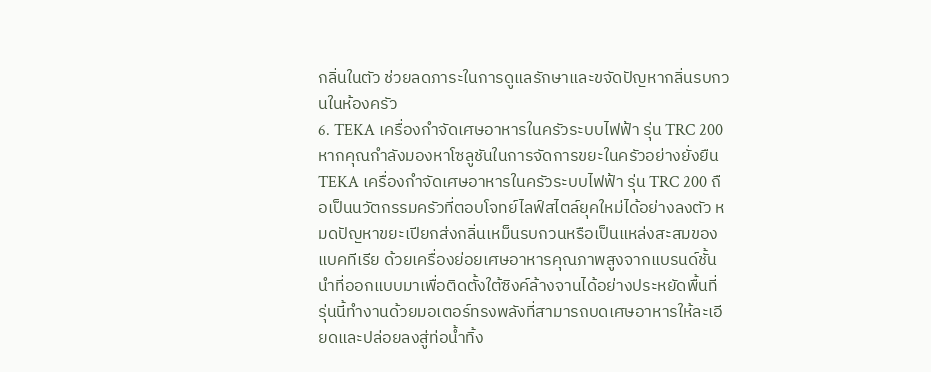กลิ่นในตัว ช่วยลดภาระในการดูแลรักษาและขจัดปัญหากลิ่นรบกวนในห้องครัว
6. TEKA เครื่องกำจัดเศษอาหารในครัวระบบไฟฟ้า รุ่น TRC 200
หากคุณกำลังมองหาโซลูชันในการจัดการขยะในครัวอย่างยั่งยืน TEKA เครื่องกำจัดเศษอาหารในครัวระบบไฟฟ้า รุ่น TRC 200 ถือเป็นนวัตกรรมครัวที่ตอบโจทย์ไลฟ์สไตล์ยุคใหม่ได้อย่างลงตัว หมดปัญหาขยะเปียกส่งกลิ่นเหม็นรบกวนหรือเป็นแหล่งสะสมของแบคทีเรีย ด้วยเครื่องย่อยเศษอาหารคุณภาพสูงจากแบรนด์ชั้นนำที่ออกแบบมาเพื่อติดตั้งใต้ซิงค์ล้างจานได้อย่างประหยัดพื้นที่ รุ่นนี้ทำงานด้วยมอเตอร์ทรงพลังที่สามารถบดเศษอาหารให้ละเอียดและปล่อยลงสู่ท่อน้ำทิ้ง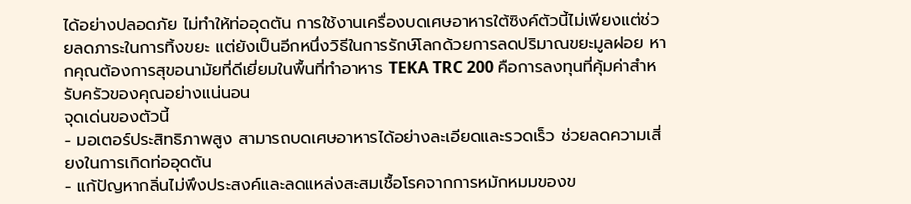ได้อย่างปลอดภัย ไม่ทำให้ท่ออุดตัน การใช้งานเครื่องบดเศษอาหารใต้ซิงค์ตัวนี้ไม่เพียงแต่ช่วยลดภาระในการทิ้งขยะ แต่ยังเป็นอีกหนึ่งวิธีในการรักษ์โลกด้วยการลดปริมาณขยะมูลฝอย หากคุณต้องการสุขอนามัยที่ดีเยี่ยมในพื้นที่ทำอาหาร TEKA TRC 200 คือการลงทุนที่คุ้มค่าสำหรับครัวของคุณอย่างแน่นอน
จุดเด่นของตัวนี้
- มอเตอร์ประสิทธิภาพสูง สามารถบดเศษอาหารได้อย่างละเอียดและรวดเร็ว ช่วยลดความเสี่ยงในการเกิดท่ออุดตัน
- แก้ปัญหากลิ่นไม่พึงประสงค์และลดแหล่งสะสมเชื้อโรคจากการหมักหมมของข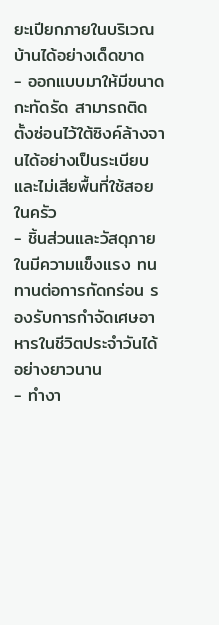ยะเปียกภายในบริเวณบ้านได้อย่างเด็ดขาด
- ออกแบบมาให้มีขนาดกะทัดรัด สามารถติดตั้งซ่อนไว้ใต้ซิงค์ล้างจานได้อย่างเป็นระเบียบและไม่เสียพื้นที่ใช้สอยในครัว
- ชิ้นส่วนและวัสดุภายในมีความแข็งแรง ทนทานต่อการกัดกร่อน รองรับการกำจัดเศษอาหารในชีวิตประจำวันได้อย่างยาวนาน
- ทำงา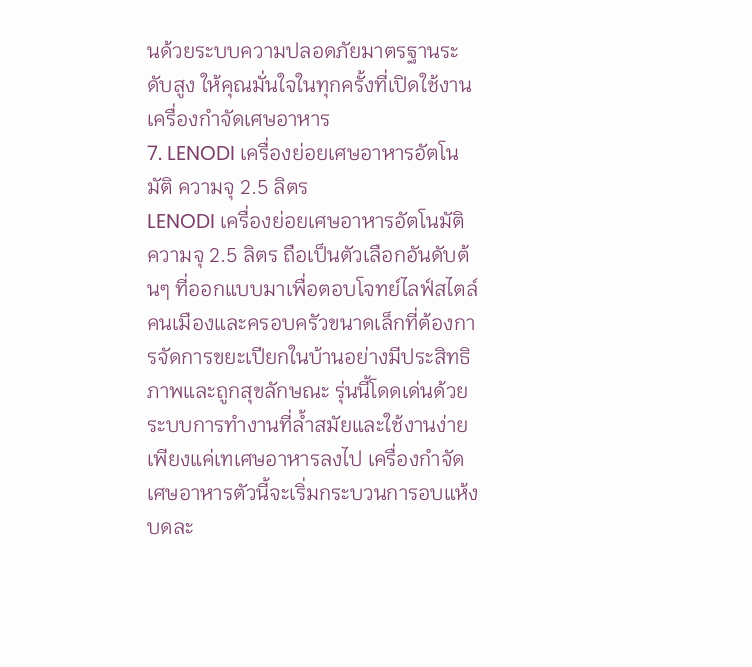นด้วยระบบความปลอดภัยมาตรฐานระดับสูง ให้คุณมั่นใจในทุกครั้งที่เปิดใช้งานเครื่องกำจัดเศษอาหาร
7. LENODI เครื่องย่อยเศษอาหารอัตโนมัติ ความจุ 2.5 ลิตร
LENODI เครื่องย่อยเศษอาหารอัตโนมัติ ความจุ 2.5 ลิตร ถือเป็นตัวเลือกอันดับต้นๆ ที่ออกแบบมาเพื่อตอบโจทย์ไลฟ์สไตล์คนเมืองและครอบครัวขนาดเล็กที่ต้องการจัดการขยะเปียกในบ้านอย่างมีประสิทธิภาพและถูกสุขลักษณะ รุ่นนี้โดดเด่นด้วยระบบการทำงานที่ล้ำสมัยและใช้งานง่าย เพียงแค่เทเศษอาหารลงไป เครื่องกำจัดเศษอาหารตัวนี้จะเริ่มกระบวนการอบแห้ง บดละ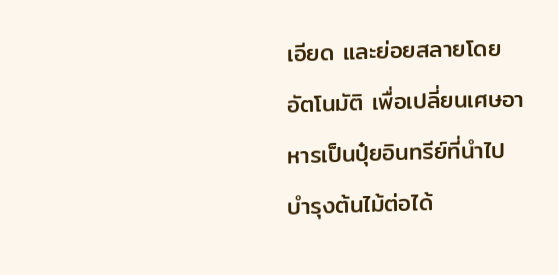เอียด และย่อยสลายโดยอัตโนมัติ เพื่อเปลี่ยนเศษอาหารเป็นปุ๋ยอินทรีย์ที่นำไปบำรุงต้นไม้ต่อได้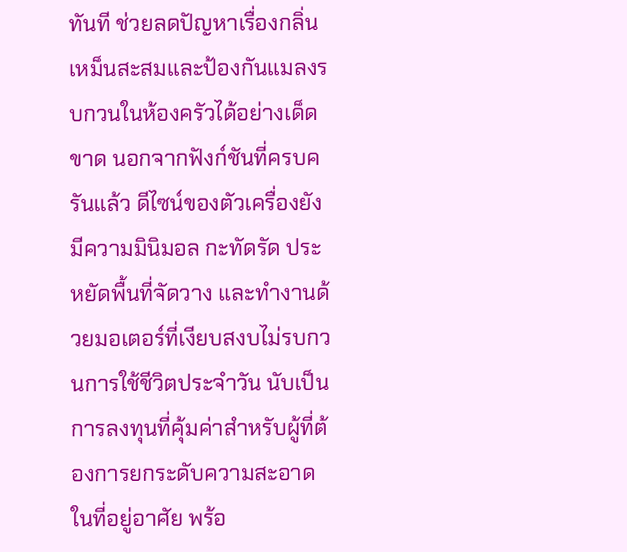ทันที ช่วยลดปัญหาเรื่องกลิ่นเหม็นสะสมและป้องกันแมลงรบกวนในห้องครัวได้อย่างเด็ดขาด นอกจากฟังก์ชันที่ครบครันแล้ว ดีไซน์ของตัวเครื่องยังมีความมินิมอล กะทัดรัด ประหยัดพื้นที่จัดวาง และทำงานด้วยมอเตอร์ที่เงียบสงบไม่รบกวนการใช้ชีวิตประจำวัน นับเป็นการลงทุนที่คุ้มค่าสำหรับผู้ที่ต้องการยกระดับความสะอาดในที่อยู่อาศัย พร้อ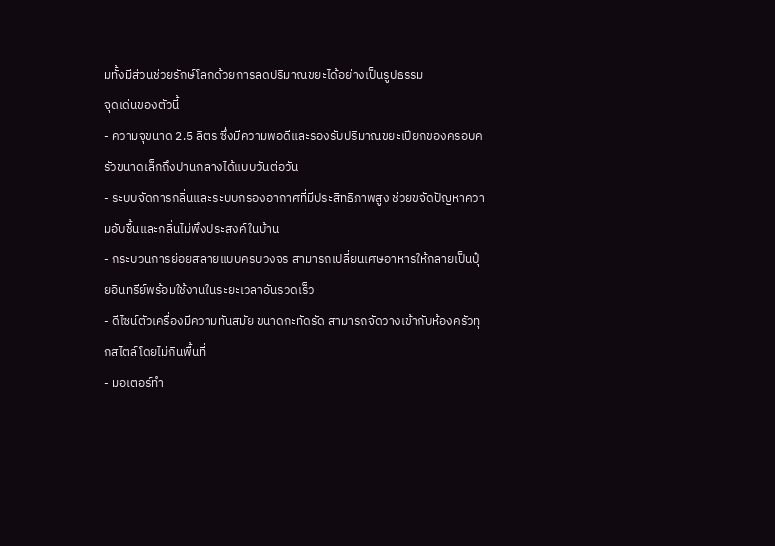มทั้งมีส่วนช่วยรักษ์โลกด้วยการลดปริมาณขยะได้อย่างเป็นรูปธรรม
จุดเด่นของตัวนี้
- ความจุขนาด 2.5 ลิตร ซึ่งมีความพอดีและรองรับปริมาณขยะเปียกของครอบครัวขนาดเล็กถึงปานกลางได้แบบวันต่อวัน
- ระบบจัดการกลิ่นและระบบกรองอากาศที่มีประสิทธิภาพสูง ช่วยขจัดปัญหาความอับชื้นและกลิ่นไม่พึงประสงค์ในบ้าน
- กระบวนการย่อยสลายแบบครบวงจร สามารถเปลี่ยนเศษอาหารให้กลายเป็นปุ๋ยอินทรีย์พร้อมใช้งานในระยะเวลาอันรวดเร็ว
- ดีไซน์ตัวเครื่องมีความทันสมัย ขนาดกะทัดรัด สามารถจัดวางเข้ากับห้องครัวทุกสไตล์โดยไม่กินพื้นที่
- มอเตอร์ทำ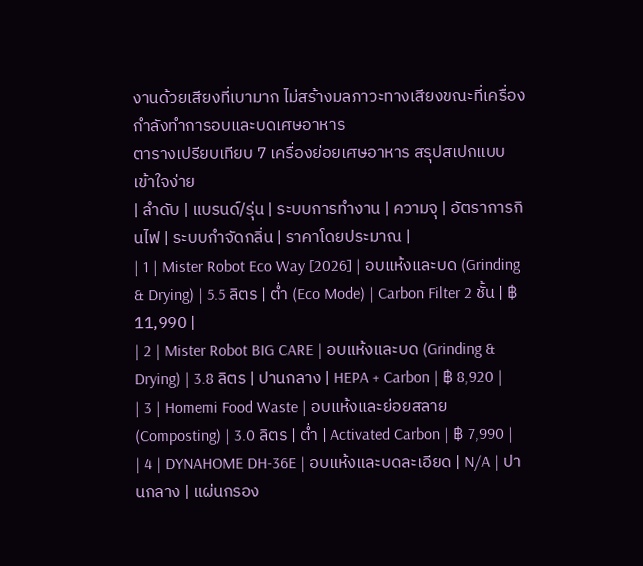งานด้วยเสียงที่เบามาก ไม่สร้างมลภาวะทางเสียงขณะที่เครื่องกำลังทำการอบและบดเศษอาหาร
ตารางเปรียบเทียบ 7 เครื่องย่อยเศษอาหาร สรุปสเปกแบบเข้าใจง่าย
| ลำดับ | แบรนด์/รุ่น | ระบบการทำงาน | ความจุ | อัตราการกินไฟ | ระบบกำจัดกลิ่น | ราคาโดยประมาณ |
| 1 | Mister Robot Eco Way [2026] | อบแห้งและบด (Grinding & Drying) | 5.5 ลิตร | ต่ำ (Eco Mode) | Carbon Filter 2 ชั้น | ฿ 11,990 |
| 2 | Mister Robot BIG CARE | อบแห้งและบด (Grinding & Drying) | 3.8 ลิตร | ปานกลาง | HEPA + Carbon | ฿ 8,920 |
| 3 | Homemi Food Waste | อบแห้งและย่อยสลาย (Composting) | 3.0 ลิตร | ต่ำ | Activated Carbon | ฿ 7,990 |
| 4 | DYNAHOME DH-36E | อบแห้งและบดละเอียด | N/A | ปานกลาง | แผ่นกรอง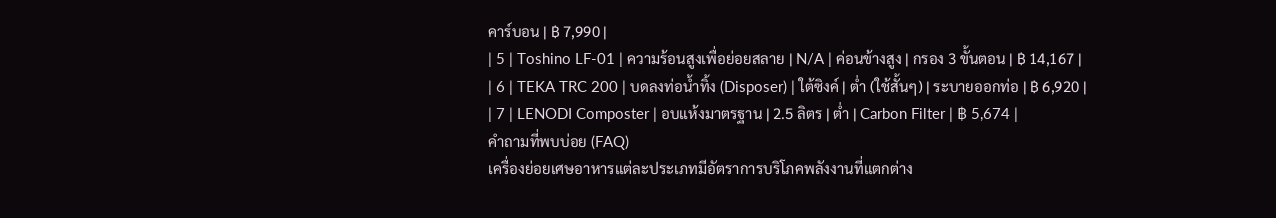คาร์บอน | ฿ 7,990 |
| 5 | Toshino LF-01 | ความร้อนสูงเพื่อย่อยสลาย | N/A | ค่อนข้างสูง | กรอง 3 ขั้นตอน | ฿ 14,167 |
| 6 | TEKA TRC 200 | บดลงท่อน้ำทิ้ง (Disposer) | ใต้ซิงค์ | ต่ำ (ใช้สั้นๆ) | ระบายออกท่อ | ฿ 6,920 |
| 7 | LENODI Composter | อบแห้งมาตรฐาน | 2.5 ลิตร | ต่ำ | Carbon Filter | ฿ 5,674 |
คำถามที่พบบ่อย (FAQ)
เครื่องย่อยเศษอาหารแต่ละประเภทมีอัตราการบริโภคพลังงานที่แตกต่าง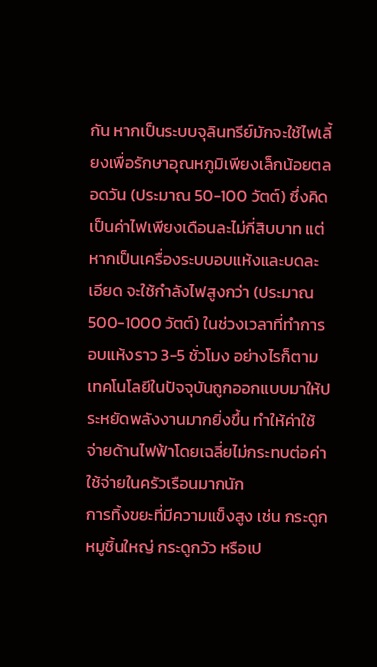กัน หากเป็นระบบจุลินทรีย์มักจะใช้ไฟเลี้ยงเพื่อรักษาอุณหภูมิเพียงเล็กน้อยตลอดวัน (ประมาณ 50-100 วัตต์) ซึ่งคิดเป็นค่าไฟเพียงเดือนละไม่กี่สิบบาท แต่หากเป็นเครื่องระบบอบแห้งและบดละเอียด จะใช้กำลังไฟสูงกว่า (ประมาณ 500-1000 วัตต์) ในช่วงเวลาที่ทำการอบแห้งราว 3-5 ชั่วโมง อย่างไรก็ตาม เทคโนโลยีในปัจจุบันถูกออกแบบมาให้ประหยัดพลังงานมากยิ่งขึ้น ทำให้ค่าใช้จ่ายด้านไฟฟ้าโดยเฉลี่ยไม่กระทบต่อค่าใช้จ่ายในครัวเรือนมากนัก
การทิ้งขยะที่มีความแข็งสูง เช่น กระดูกหมูชิ้นใหญ่ กระดูกวัว หรือเป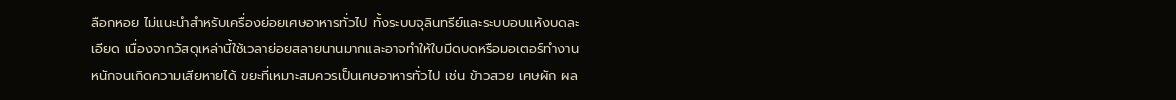ลือกหอย ไม่แนะนำสำหรับเครื่องย่อยเศษอาหารทั่วไป ทั้งระบบจุลินทรีย์และระบบอบแห้งบดละเอียด เนื่องจากวัสดุเหล่านี้ใช้เวลาย่อยสลายนานมากและอาจทำให้ใบมีดบดหรือมอเตอร์ทำงานหนักจนเกิดความเสียหายได้ ขยะที่เหมาะสมควรเป็นเศษอาหารทั่วไป เช่น ข้าวสวย เศษผัก ผล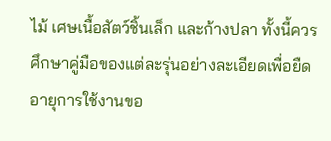ไม้ เศษเนื้อสัตว์ชิ้นเล็ก และก้างปลา ทั้งนี้ควรศึกษาคู่มือของแต่ละรุ่นอย่างละเอียดเพื่อยืดอายุการใช้งานขอ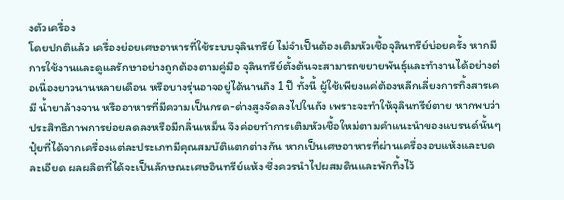งตัวเครื่อง
โดยปกติแล้ว เครื่องย่อยเศษอาหารที่ใช้ระบบจุลินทรีย์ ไม่จำเป็นต้องเติมหัวเชื้อจุลินทรีย์บ่อยครั้ง หากมีการใช้งานและดูแลรักษาอย่างถูกต้องตามคู่มือ จุลินทรีย์ตั้งต้นจะสามารถขยายพันธุ์และทำงานได้อย่างต่อเนื่องยาวนานหลายเดือน หรือบางรุ่นอาจอยู่ได้นานถึง 1 ปี ทั้งนี้ ผู้ใช้เพียงแค่ต้องหลีกเลี่ยงการทิ้งสารเคมี น้ำยาล้างจาน หรืออาหารที่มีความเป็นกรด-ด่างสูงจัดลงไปในถัง เพราะจะทำให้จุลินทรีย์ตาย หากพบว่าประสิทธิภาพการย่อยลดลงหรือมีกลิ่นเหม็น จึงค่อยทำการเติมหัวเชื้อใหม่ตามคำแนะนำของแบรนด์นั้นๆ
ปุ๋ยที่ได้จากเครื่องแต่ละประเภทมีคุณสมบัติแตกต่างกัน หากเป็นเศษอาหารที่ผ่านเครื่องอบแห้งและบดละเอียด ผลผลิตที่ได้จะเป็นลักษณะเศษอินทรีย์แห้ง ซึ่งควรนำไปผสมดินและพักทิ้งไว้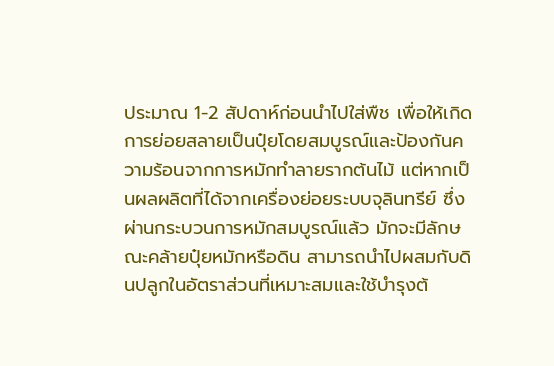ประมาณ 1-2 สัปดาห์ก่อนนำไปใส่พืช เพื่อให้เกิดการย่อยสลายเป็นปุ๋ยโดยสมบูรณ์และป้องกันความร้อนจากการหมักทำลายรากต้นไม้ แต่หากเป็นผลผลิตที่ได้จากเครื่องย่อยระบบจุลินทรีย์ ซึ่งผ่านกระบวนการหมักสมบูรณ์แล้ว มักจะมีลักษณะคล้ายปุ๋ยหมักหรือดิน สามารถนำไปผสมกับดินปลูกในอัตราส่วนที่เหมาะสมและใช้บำรุงต้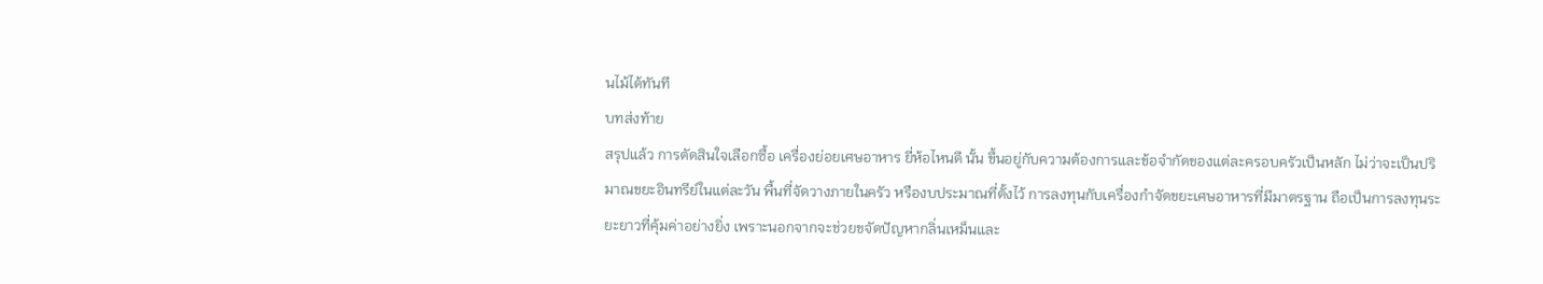นไม้ได้ทันที
บทส่งท้าย
สรุปแล้ว การตัดสินใจเลือกซื้อ เครื่องย่อยเศษอาหาร ยี่ห้อไหนดี นั้น ขึ้นอยู่กับความต้องการและข้อจำกัดของแต่ละครอบครัวเป็นหลัก ไม่ว่าจะเป็นปริมาณขยะอินทรีย์ในแต่ละวัน พื้นที่จัดวางภายในครัว หรืองบประมาณที่ตั้งไว้ การลงทุนกับเครื่องกำจัดขยะเศษอาหารที่มีมาตรฐาน ถือเป็นการลงทุนระยะยาวที่คุ้มค่าอย่างยิ่ง เพราะนอกจากจะช่วยขจัดปัญหากลิ่นเหม็นและ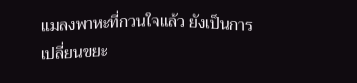แมลงพาหะที่กวนใจแล้ว ยังเป็นการเปลี่ยนขยะ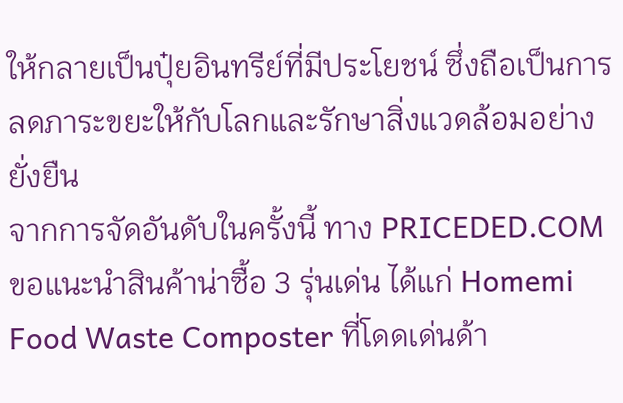ให้กลายเป็นปุ๋ยอินทรีย์ที่มีประโยชน์ ซึ่งถือเป็นการลดภาระขยะให้กับโลกและรักษาสิ่งแวดล้อมอย่างยั่งยืน
จากการจัดอันดับในครั้งนี้ ทาง PRICEDED.COM ขอแนะนำสินค้าน่าซื้อ 3 รุ่นเด่น ได้แก่ Homemi Food Waste Composter ที่โดดเด่นด้า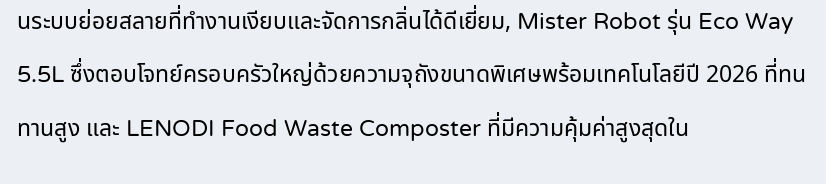นระบบย่อยสลายที่ทำงานเงียบและจัดการกลิ่นได้ดีเยี่ยม, Mister Robot รุ่น Eco Way 5.5L ซึ่งตอบโจทย์ครอบครัวใหญ่ด้วยความจุถังขนาดพิเศษพร้อมเทคโนโลยีปี 2026 ที่ทนทานสูง และ LENODI Food Waste Composter ที่มีความคุ้มค่าสูงสุดใน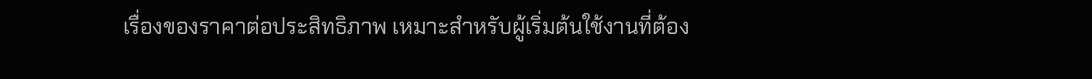เรื่องของราคาต่อประสิทธิภาพ เหมาะสำหรับผู้เริ่มต้นใช้งานที่ต้อง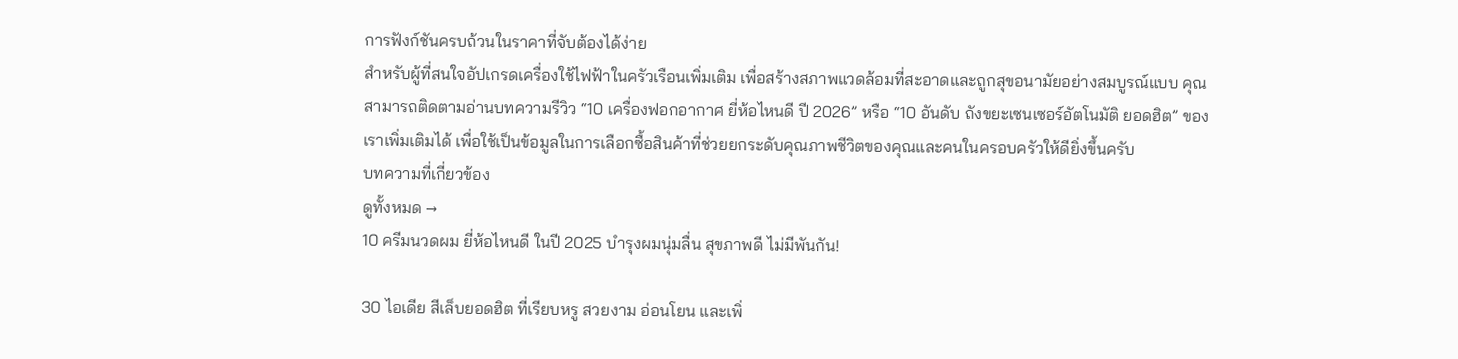การฟังก์ชันครบถ้วนในราคาที่จับต้องได้ง่าย
สำหรับผู้ที่สนใจอัปเกรดเครื่องใช้ไฟฟ้าในครัวเรือนเพิ่มเติม เพื่อสร้างสภาพแวดล้อมที่สะอาดและถูกสุขอนามัยอย่างสมบูรณ์แบบ คุณสามารถติดตามอ่านบทความรีวิว “10 เครื่องฟอกอากาศ ยี่ห้อไหนดี ปี 2026” หรือ “10 อันดับ ถังขยะเซนเซอร์อัตโนมัติ ยอดฮิต” ของเราเพิ่มเติมได้ เพื่อใช้เป็นข้อมูลในการเลือกซื้อสินค้าที่ช่วยยกระดับคุณภาพชีวิตของคุณและคนในครอบครัวให้ดียิ่งขึ้นครับ
บทความที่เกี่ยวข้อง
ดูทั้งหมด →
10 ครีมนวดผม ยี่ห้อไหนดี ในปี 2025 บำรุงผมนุ่มลื่น สุขภาพดี ไม่มีพันกัน!

30 ไอเดีย สีเล็บยอดฮิต ที่เรียบหรู สวยงาม อ่อนโยน และเพิ่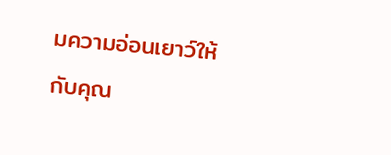มความอ่อนเยาว์ให้กับคุณ